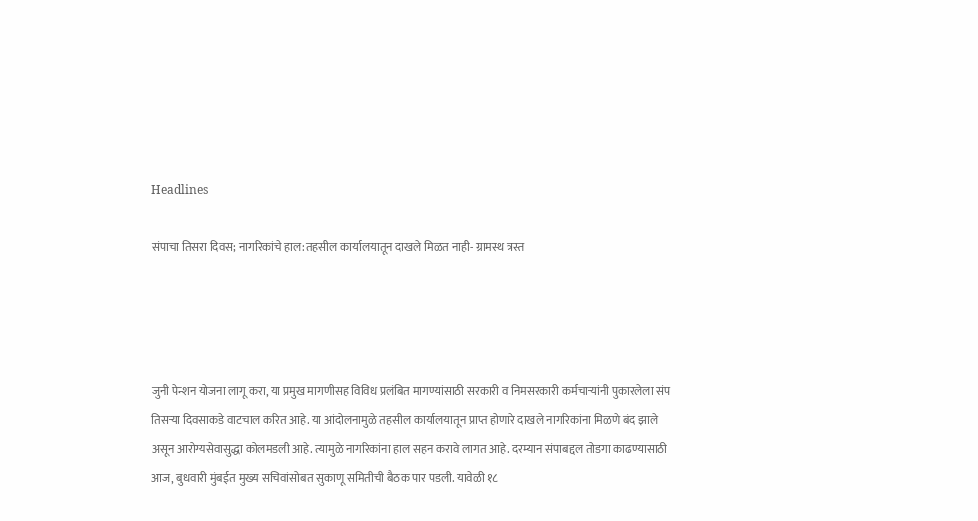Headlines

संपाचा तिसरा दिवस; नागरिकांचे हाल:तहसील कार्यालयातून दाखले मिळत नाही- ग्रामस्थ त्रस्त




जुनी पेन्शन योजना लागू करा, या प्रमुख मागणीसह विविध प्रलंबित मागण्यांसाठी सरकारी व निमसरकारी कर्मचाऱ्यांनी पुकारलेला संप तिसऱ्या दिवसाकडे वाटचाल करित आहे. या आंदोलनामुळे तहसील कार्यालयातून प्राप्त होणारे दाखले नागरिकांना मिळणे बंद झाले असून आरोग्यसेवासुद्धा कोलमडली आहे. त्यामुळे नागरिकांना हाल सहन करावे लागत आहे. दरम्यान संपाबद्दल तोडगा काढण्यासाठी आज, बुधवारी मुंबईत मुख्य सचिवांसोबत सुकाणू समितीची बैठक पार पडली. यावेळी १८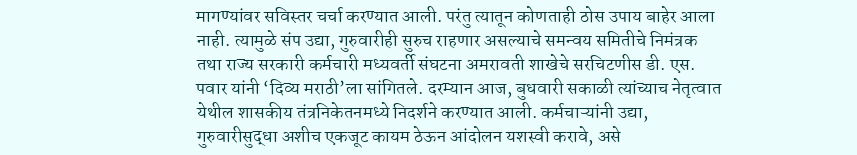मागण्यांवर सविस्तर चर्चा करण्यात आली. परंतु त्यातून कोणताही ठोस उपाय बाहेर आला नाही. त्यामुळे संप उद्या, गुरुवारीही सुरुच राहणार असल्याचे समन्वय समितीचे निमंत्रक तथा राज्य सरकारी कर्मचारी मध्यवर्ती संघटना अमरावती शाखेचे सरचिटणीस डी. एस. पवार यांनी ‘दिव्य मराठी’ला सांगितले. दरम्यान आज, बुधवारी सकाळी त्यांच्याच नेतृत्वात येथील शासकीय तंत्रनिकेतनमध्ये निदर्शने करण्यात आली. कर्मचाऱ्यांनी उद्या, गुरुवारीसुद्धा अशीच एकजूट कायम ठेऊन आंदोलन यशस्वी करावे, असे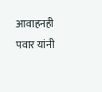आवाहनही पवार यांनी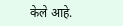केले आहे.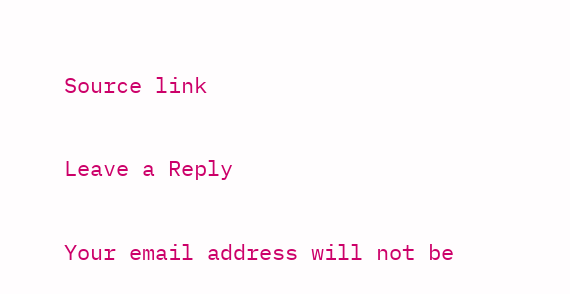Source link

Leave a Reply

Your email address will not be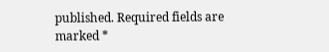published. Required fields are marked *